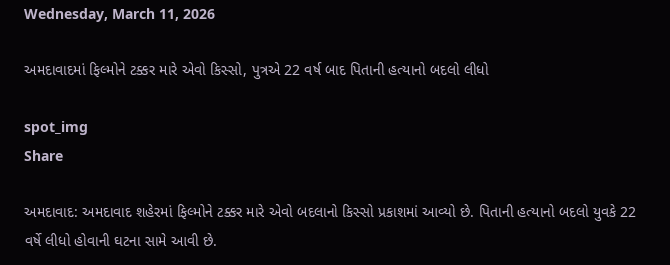Wednesday, March 11, 2026

અમદાવાદમાં ફિલ્મોને ટક્કર મારે એવો કિસ્સો, પુત્રએ 22 વર્ષ બાદ પિતાની હત્યાનો બદલો લીધો

spot_img
Share

અમદાવાદ: અમદાવાદ શહેરમાં ફિલ્મોને ટક્કર મારે એવો બદલાનો કિસ્સો પ્રકાશમાં આવ્યો છે. પિતાની હત્યાનો બદલો યુવકે 22 વર્ષે લીધો હોવાની ઘટના સામે આવી છે.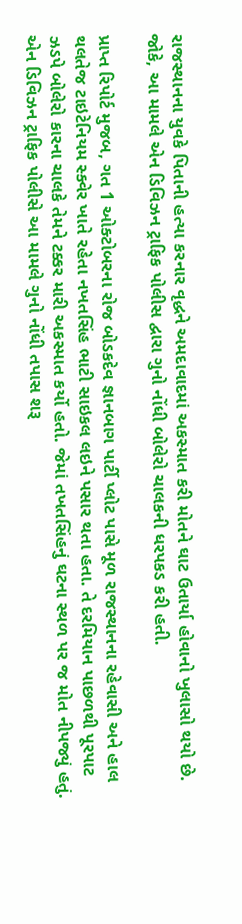રાજસ્થાનના યુવકે પિતાની હત્યા કરનાર વૃદ્ધને અમદાવાદમાં અકસ્માત કરી મોતને ઘાટ ઉતાર્યા હોવાનો ખુલાસો થયો છે. જોકે, આ મામલે એન ડિવિઝન ટ્રાફિક પોલીસ દ્વારા ગુનો નોંધી બોલેરો ચાલકની ધરપકડ કરી હતી.

પ્રાપ્ત રિપોર્ટ મુજબ, ગત 1 ઓક્ટોબરના રોજ બોડકદેવ જ્ઞાનબાગ પાર્ટી પ્લોટ પાસે મૂળ રાજસ્થાનના રહેવાસી અને હાલ થલતેજ ટાઇટેનિયમ સ્ક્વેર ખાતે રહેતા નખતસિંહ ભાટી સાઇકલ લઇને પસાર થતા હતા. તે દરમિયાન પાછળથી પૂરપાટ ઝડપે બોલેરો કારના ચાલકે તેમને ટક્કર મારી અકસ્માત કર્યો હતો. જેમાં તખતસિંહનું ઘટના સ્થળ પર જ મોત નીપજ્યું હતું. એન ડિવિઝન ટ્રાફિક પોલીસે આ મામલે ગુનો નોંધી તપાસ શરૂ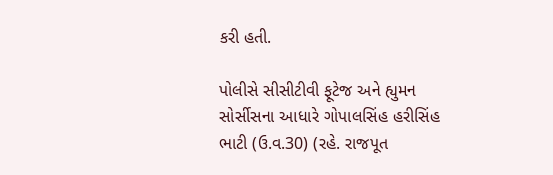કરી હતી.

પોલીસે સીસીટીવી ફૂટેજ અને હ્યુમન સોર્સીસના આધારે ગોપાલસિંહ હરીસિંહ ભાટી (ઉ.વ.30) (રહે. રાજપૂત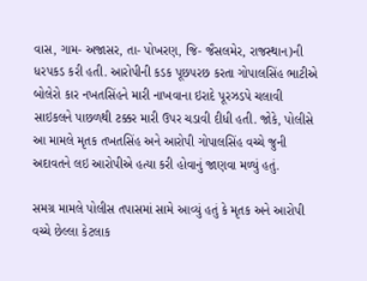વાસ, ગામ- અજાસર, તા- પોખરણ, જિ- જૈસલમેર, રાજસ્થાન)ની ધરપકડ કરી હતી. આરોપીની કડક પૂછપરછ કરતા ગોપાલસિંહ ભાટીએ બોલેરો કાર નખતસિંહને મારી નાખવાના ઇરાદે પૂરઝડપે ચલાવી સાઇકલને પાછળથી ટક્કર મારી ઉપર ચડાવી દીધી હતી. જોકે, પોલીસે આ મામલે મૃતક તખતસિંહ અને આરોપી ગોપાલસિંહ વચ્ચે જુની અદાવતને લઇ આરોપીએ હત્યા કરી હોવાનું જાણવા મળ્યું હતું.

સમગ્ર મામલે પોલીસ તપાસમાં સામે આવ્યું હતું કે મૃતક અને આરોપી વચ્ચે છેલ્લા કેટલાક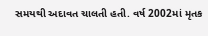સમયથી અદાવત ચાલતી હતી. વર્ષ 2002માં મૃતક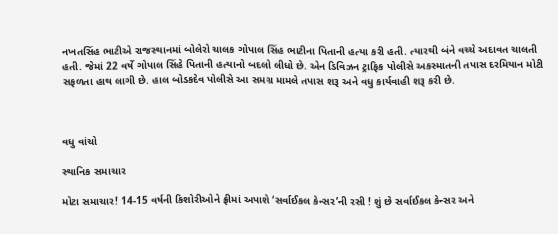નખતસિંહ ભાટીએ રાજસ્થાનમાં બોલેરો ચાલક ગોપાલ સિંહ ભાટીના પિતાની હત્યા કરી હતી. ત્યારથી બંને વચ્ચે અદાવત ચાલતી હતી. જેમાં 22 વર્ષે ગોપાલ સિંહે પિતાની હત્યાનો બદલો લીધો છે. એન ડિવિઝન ટ્રાફિક પોલીસે અકસ્માતની તપાસ દરમિયાન મોટી સફળતા હાથ લાગી છે. હાલ બોડકદેવ પોલીસે આ સમગ્ર મામલે તપાસ શરૂ અને વધુ કાર્યવાહી શરૂ કરી છે.



વધુ વાંચો

સ્થાનિક સમાચાર

મોટા સમાચાર! 14-15 વર્ષની કિશોરીઓને ફ્રીમાં અપાશે ‘સર્વાઈકલ કેન્સર’ની રસી ! શું છે સર્વાઈકલ કેન્સર અને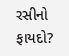રસીનો ફાયદો?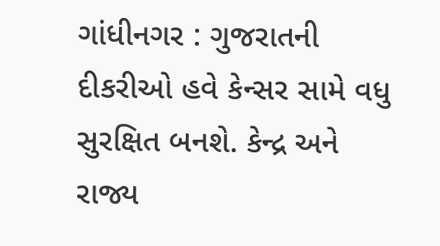ગાંધીનગર : ગુજરાતની દીકરીઓ હવે કેન્સર સામે વધુ સુરક્ષિત બનશે. કેન્દ્ર અને રાજ્ય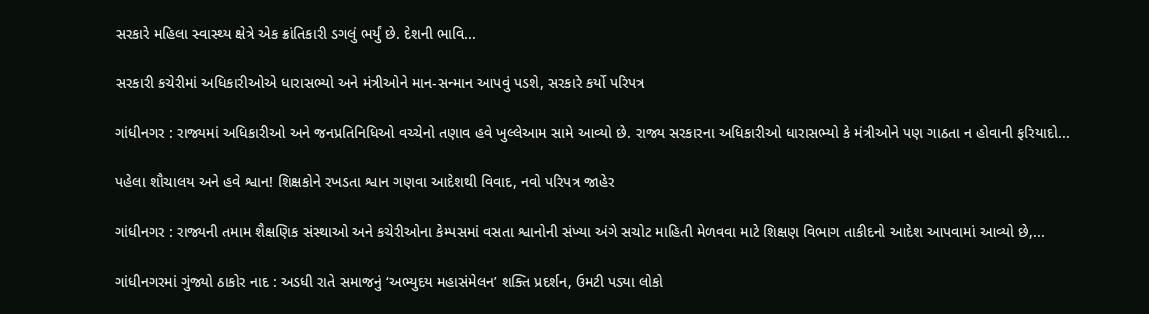સરકારે મહિલા સ્વાસ્થ્ય ક્ષેત્રે એક ક્રાંતિકારી ડગલું ભર્યું છે. દેશની ભાવિ...

સરકારી કચેરીમાં અધિકારીઓએ ધારાસભ્યો અને મંત્રીઓને માન-સન્માન આપવું પડશે, સરકારે કર્યો પરિપત્ર

ગાંધીનગર : રાજ્યમાં અધિકારીઓ અને જનપ્રતિનિધિઓ વચ્ચેનો તણાવ હવે ખુલ્લેઆમ સામે આવ્યો છે. રાજ્ય સરકારના અધિકારીઓ ધારાસભ્યો કે મંત્રીઓને પણ ગાઠતા ન હોવાની ફરિયાદો...

પહેલા શૌચાલય અને હવે શ્વાન! શિક્ષકોને રખડતા શ્વાન ગણવા આદેશથી વિવાદ, નવો પરિપત્ર જાહેર

ગાંધીનગર : રાજ્યની તમામ શૈક્ષણિક સંસ્થાઓ અને કચેરીઓના કેમ્પસમાં વસતા શ્વાનોની સંખ્યા અંગે સચોટ માહિતી મેળવવા માટે શિક્ષણ વિભાગ તાકીદનો આદેશ આપવામાં આવ્યો છે,...

ગાંધીનગરમાં ગુંજ્યો ઠાકોર નાદ : અડધી રાતે સમાજનું ‘અભ્યુદય મહાસંમેલન’ શક્તિ પ્રદર્શન, ઉમટી પડ્યા લોકો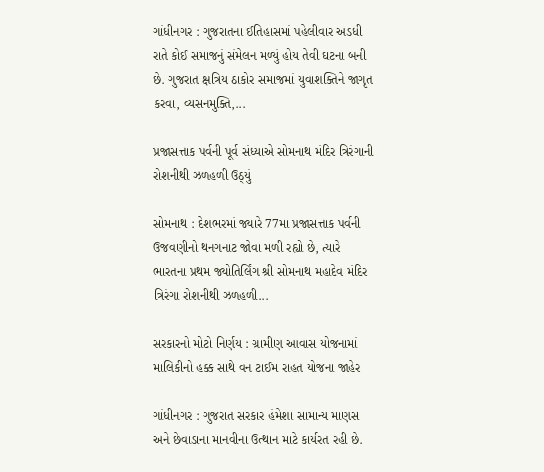ગાંધીનગર : ગુજરાતના ઈતિહાસમાં પહેલીવાર અડધી રાતે કોઈ સમાજનું સંમેલન મળ્યું હોય તેવી ઘટના બની છે. ગુજરાત ક્ષત્રિય ઠાકોર સમાજમાં યુવાશક્તિને જાગૃત કરવા, વ્યસનમુક્તિ,...

પ્રજાસત્તાક પર્વની પૂર્વ સંધ્યાએ સોમનાથ મંદિર ત્રિરંગાની રોશનીથી ઝળહળી ઉઠ્યું

સોમનાથ : દેશભરમાં જ્યારે 77મા પ્રજાસત્તાક પર્વની ઉજવણીનો થનગનાટ જોવા મળી રહ્યો છે, ત્યારે ભારતના પ્રથમ જ્યોતિર્લિંગ શ્રી સોમનાથ મહાદેવ મંદિર ત્રિરંગા રોશનીથી ઝળહળી...

સરકારનો મોટો નિર્ણય : ગ્રામીણ આવાસ યોજનામાં માલિકીનો હક્ક સાથે વન ટાઈમ રાહત યોજના જાહેર

ગાંધીનગર : ગુજરાત સરકાર હંમેશા સામાન્ય માણસ અને છેવાડાના માનવીના ઉત્થાન માટે કાર્યરત રહી છે.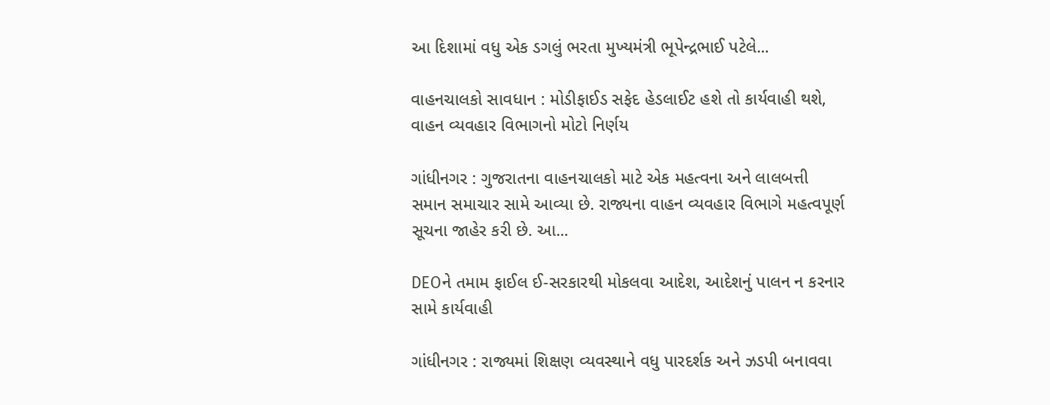આ દિશામાં વધુ એક ડગલું ભરતા મુખ્યમંત્રી ભૂપેન્દ્રભાઈ પટેલે...

વાહનચાલકો સાવધાન : મોડીફાઈડ સફેદ હેડલાઈટ હશે તો કાર્યવાહી થશે, વાહન વ્યવહાર વિભાગનો મોટો નિર્ણય

ગાંધીનગર : ગુજરાતના વાહનચાલકો માટે એક મહત્વના અને લાલબત્તી સમાન સમાચાર સામે આવ્યા છે. રાજ્યના વાહન વ્યવહાર વિભાગે મહત્વપૂર્ણ સૂચના જાહેર કરી છે. આ...

DEOને તમામ ફાઈલ ઈ-સરકારથી મોકલવા આદેશ, આદેશનું પાલન ન કરનાર સામે કાર્યવાહી

ગાંધીનગર : રાજ્યમાં શિક્ષણ વ્યવસ્થાને વધુ પારદર્શક અને ઝડપી બનાવવા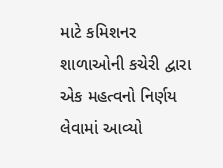માટે કમિશનર શાળાઓની કચેરી દ્વારા એક મહત્વનો નિર્ણય લેવામાં આવ્યો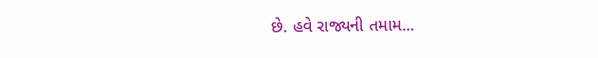છે. હવે રાજ્યની તમામ...